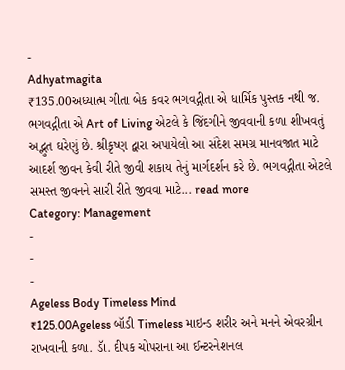-
Adhyatmagita
₹135.00અધ્યાત્મ ગીતા બેક કવર ભગવદ્ગીતા એ ધાર્મિક પુસ્તક નથી જ. ભગવદ્ગીતા એ Art of Living એટલે કે જિંદગીને જીવવાની કળા શીખવતું અદ્ભુત ઘરેણું છે. શ્રીકૃષ્ણ દ્વારા અપાયેલો આ સંદેશ સમગ્ર માનવજાત માટે આદર્શ જીવન કેવી રીતે જીવી શકાય તેનું માર્ગદર્શન કરે છે. ભગવદ્ગીતા એટલે સમસ્ત જીવનને સારી રીતે જીવવા માટે... read more
Category: Management
-
-
-
Ageless Body Timeless Mind
₹125.00Ageless બૉડી Timeless માઇન્ડ શરીર અને મનને એવરગ્રીન રાખવાની કળા. ડાૅ. દીપક ચોપરાના આ ઈન્ટરનેશનલ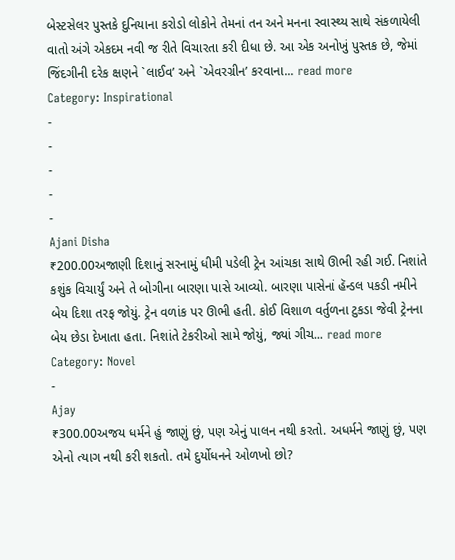બેસ્ટસેલર પુસ્તકે દુનિયાના કરોડો લોકોને તેમનાં તન અને મનના સ્વાસ્થ્ય સાથે સંકળાયેલી વાતો અંગે એકદમ નવી જ રીતે વિચારતા કરી દીધા છે. આ એક અનોખું પુસ્તક છે, જેમાં જિંદગીની દરેક ક્ષણને `લાઈવ’ અને `એવરગ્રીન’ કરવાના... read more
Category: Inspirational
-
-
-
-
-
Ajani Disha
₹200.00અજાણી દિશાનું સરનામું ધીમી પડેલી ટ્રેન આંચકા સાથે ઊભી રહી ગઈ. નિશાંતે કશુંક વિચાર્યું અને તે બોગીના બારણા પાસે આવ્યો. બારણા પાસેનાં હૅન્ડલ પકડી નમીને બેય દિશા તરફ જોયું. ટ્રેન વળાંક પર ઊભી હતી. કોઈ વિશાળ વર્તુળના ટુકડા જેવી ટ્રેનના બેય છેડા દેખાતા હતા. નિશાંતે ટેકરીઓ સામે જોયું, જ્યાં ગીચ... read more
Category: Novel
-
Ajay
₹300.00અજય ધર્મને હું જાણું છું, પણ એનું પાલન નથી કરતો. અધર્મને જાણું છું, પણ એનો ત્યાગ નથી કરી શકતો. તમે દુર્યોધનને ઓળખો છો?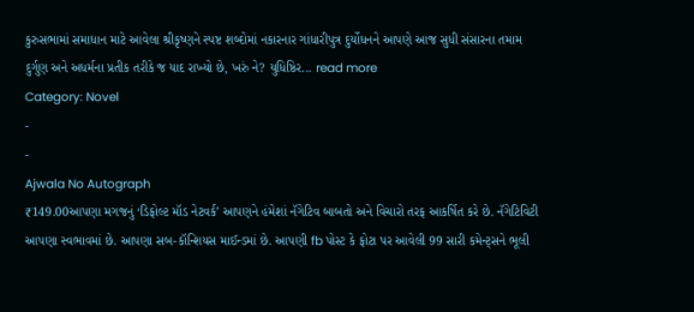કુરુસભામાં સમાધાન માટે આવેલા શ્રીકૃષ્ણને સ્પષ્ટ શબ્દોમાં નકારનાર ગાંધારીપુત્ર દુર્યોધનને આપણે આજ સુધી સંસારના તમામ દુર્ગુણ અને અધર્મના પ્રતીક તરીકે જ યાદ રાખ્યો છે, ખરું ને? યુધિષ્ઠિર... read more
Category: Novel
-
-
Ajwala No Autograph
₹149.00આપણા મગજનું ‘ડિફોલ્ટ મૉડ નેટવર્ક’ આપણને હંમેશાં નૅગેટિવ બાબતો અને વિચારો તરફ આકર્ષિત કરે છે. નૅગેટિવિટી આપણા સ્વભાવમાં છે. આપણા સબ-કૉન્શિયસ માઈન્ડમાં છે. આપણી fb પોસ્ટ કે ફોટા પર આવેલી 99 સારી કમેન્ટ્સને ભૂલી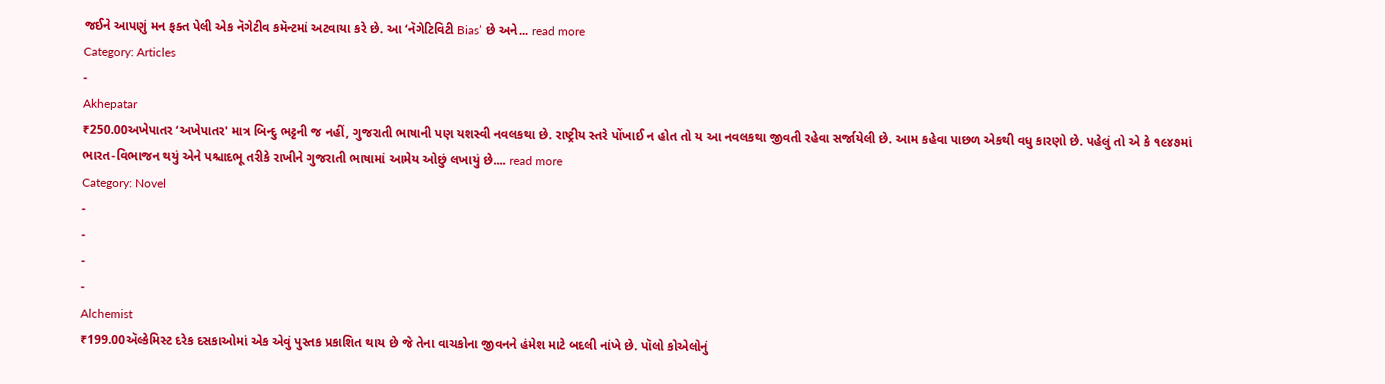જઈને આપણું મન ફક્ત પેલી એક નૅગેટીવ કમૅન્ટમાં અટવાયા કરે છે. આ ‘નૅગેટિવિટી Bias’ છે અને... read more
Category: Articles
-
Akhepatar
₹250.00અખેપાતર ‘અખેપાતર' માત્ર બિન્દુ ભટ્ટની જ નહીં, ગુજરાતી ભાષાની પણ યશસ્વી નવલકથા છે. રાષ્ટ્રીય સ્તરે પોંખાઈ ન હોત તો ય આ નવલકથા જીવતી રહેવા સર્જાયેલી છે. આમ કહેવા પાછળ એકથી વધુ કારણો છે. પહેલું તો એ કે ૧૯૪૭માં ભારત-વિભાજન થયું એને પશ્ચાદભૂ તરીકે રાખીને ગુજરાતી ભાષામાં આમેય ઓછું લખાયું છે.... read more
Category: Novel
-
-
-
-
Alchemist
₹199.00ઍલ્કેમિસ્ટ દરેક દસકાઓમાં એક એવું પુસ્તક પ્રકાશિત થાય છે જે તેના વાચકોના જીવનને હંમેશ માટે બદલી નાંખે છે. પૉલો કોએલોનું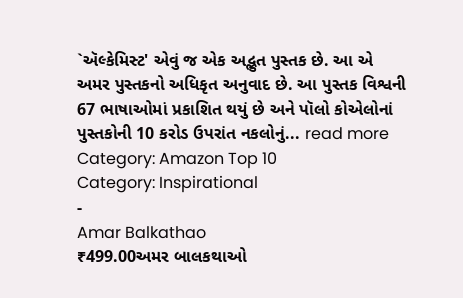`ઍલ્કેમિસ્ટ' એવું જ એક અદ્ભુત પુસ્તક છે. આ એ અમર પુસ્તકનો અધિકૃત અનુવાદ છે. આ પુસ્તક વિશ્વની 67 ભાષાઓમાં પ્રકાશિત થયું છે અને પૉલો કોએલોનાં પુસ્તકોની 10 કરોડ ઉપરાંત નકલોનું... read more
Category: Amazon Top 10
Category: Inspirational
-
Amar Balkathao
₹499.00અમર બાલકથાઓ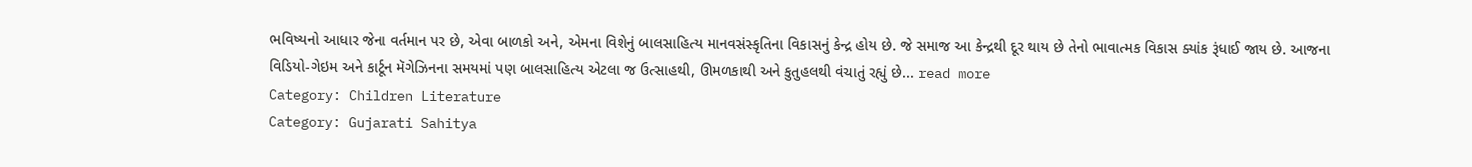ભવિષ્યનો આધાર જેના વર્તમાન પર છે, એવા બાળકો અને, એમના વિશેનું બાલસાહિત્ય માનવસંસ્કૃતિના વિકાસનું કેન્દ્ર હોય છે. જે સમાજ આ કેન્દ્રથી દૂર થાય છે તેનો ભાવાત્મક વિકાસ ક્યાંક રૂંધાઈ જાય છે. આજના વિડિયો-ગેઇમ અને કાર્ટૂન મૅગેઝિનના સમયમાં પણ બાલસાહિત્ય એટલા જ ઉત્સાહથી, ઊમળકાથી અને કુતુહલથી વંચાતું રહ્યું છે... read more
Category: Children Literature
Category: Gujarati Sahitya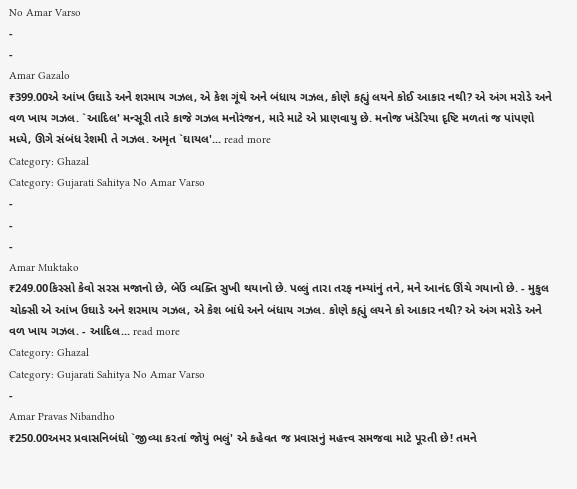No Amar Varso
-
-
Amar Gazalo
₹399.00એ આંખ ઉઘાડે અને શરમાય ગઝલ, એ કેશ ગૂંથે અને બંધાય ગઝલ, કોણે કહ્યું લયને કોઈ આકાર નથી? એ અંગ મરોડે અને વળ ખાય ગઝલ. `આદિલ' મન્સૂરી તારે કાજે ગઝલ મનોરંજન, મારે માટે એ પ્રાણવાયુ છે. મનોજ ખંડેરિયા દૃષ્ટિ મળતાં જ પાંપણો મધ્યે, ઊગે સંબંધ રેશમી તે ગઝલ. અમૃત `ઘાયલ'... read more
Category: Ghazal
Category: Gujarati Sahitya No Amar Varso
-
-
-
Amar Muktako
₹249.00કિસ્સો કેવો સરસ મજાનો છે, બેઉં વ્યક્તિ સુખી થયાનો છે. પલ્લું તારા તરફ નમ્યાંનું તને, મને આનંદ ઊંચે ગયાનો છે. - મુકુલ ચોક્સી એ આંખ ઉઘાડે અને શરમાય ગઝલ, એ કેશ બાંધે અને બંધાય ગઝલ. કોણે કહ્યું લયને કો આકાર નથી? એ અંગ મરોડે અને વળ ખાય ગઝલ. - આદિલ... read more
Category: Ghazal
Category: Gujarati Sahitya No Amar Varso
-
Amar Pravas Nibandho
₹250.00અમર પ્રવાસનિબંધો `જીવ્યા કરતાં જોયું ભલું' એ કહેવત જ પ્રવાસનું મહત્ત્વ સમજવા માટે પૂરતી છે! તમને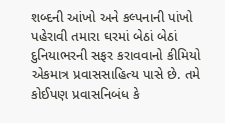શબ્દની આંખો અને કલ્પનાની પાંખો પહેરાવી તમારા ઘરમાં બેઠાં બેઠાં દુનિયાભરની સફર કરાવવાનો કીમિયો એકમાત્ર પ્રવાસસાહિત્ય પાસે છે. તમે કોઈપણ પ્રવાસનિબંધ કે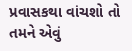પ્રવાસકથા વાંચશો તો તમને એવું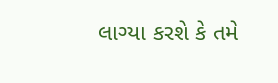લાગ્યા કરશે કે તમે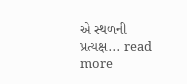એ સ્થળની પ્રત્યક્ષ... read more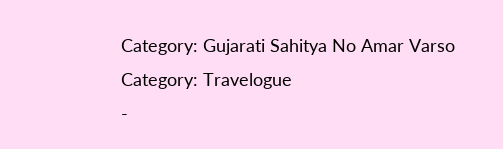Category: Gujarati Sahitya No Amar Varso
Category: Travelogue
-